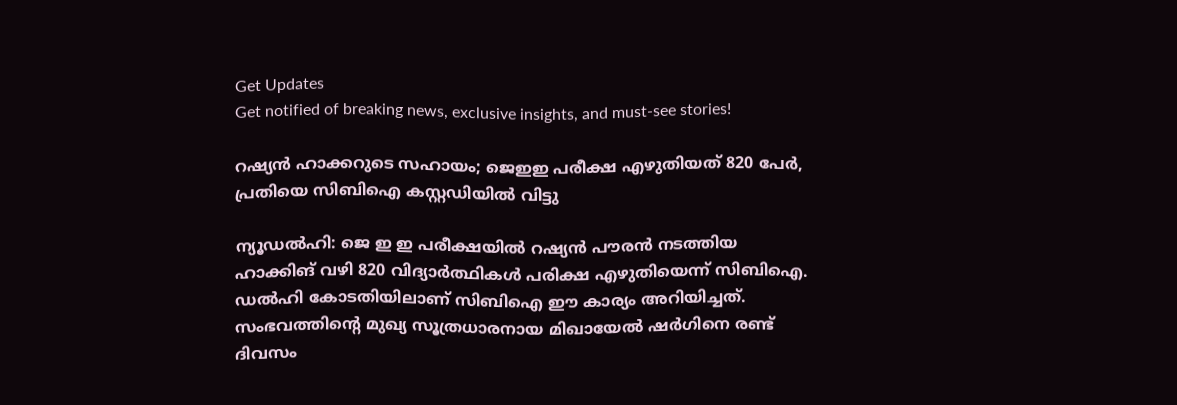Get Updates
Get notified of breaking news, exclusive insights, and must-see stories!

റഷ്യൻ ഹാക്കറുടെ സഹായം; ജെഇഇ പരീക്ഷ എഴുതിയത് 820 പേർ, പ്രതിയെ സിബിഐ കസ്റ്റഡിയിൽ വിട്ടു

ന്യൂഡൽഹി: ജെ ഇ ഇ പരീക്ഷയിൽ റഷ്യൻ പൗരൻ നടത്തിയ ഹാക്കിങ് വഴി 820 വിദ്യാർത്ഥികൾ പരിക്ഷ എഴുതിയെന്ന് സിബിഐ. ഡൽഹി കോടതിയിലാണ് സിബിഐ ഈ കാര്യം അറിയിച്ചത്. സംഭവത്തിന്റെ മുഖ്യ സൂത്രധാരനായ മിഖായേൽ ഷർഗിനെ രണ്ട് ദിവസം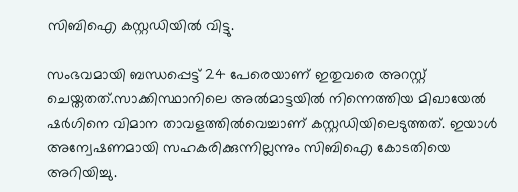സിബിഐ കസ്റ്റഡിയിൽ വിട്ടു.

സംഭവമായി ബന്ധപ്പെട്ട് 24 പേരെയാണ് ഇതുവരെ അറസ്റ്റ് ചെയ്തതത്.സാക്കിസ്ഥാനിലെ അൽമാട്ടയിൽ നിന്നെത്തിയ മിഖായേൽ ഷർഗിനെ വിമാന താവളത്തിൽവെച്ചാണ് കസ്റ്റഡിയിലെടുത്തത്. ഇയാൾ അന്വേഷണമായി സഹകരിക്കുന്നില്ലന്നും സിബിഐ കോടതിയെ അറിയിച്ചു.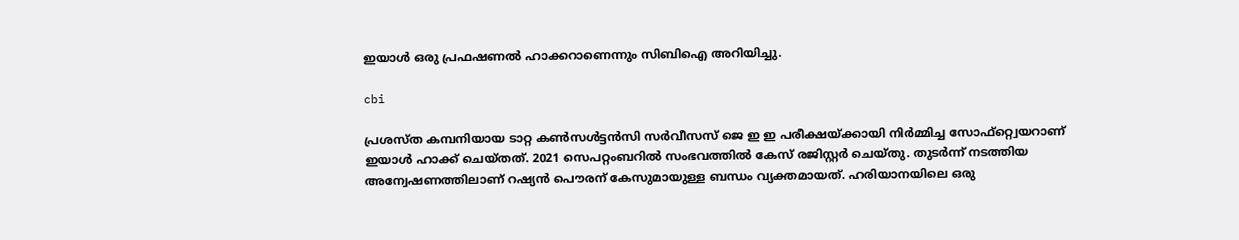ഇയാൾ ഒരു പ്രഫഷണൽ ഹാക്കറാണെന്നും സിബിഐ അറിയിച്ചു.

cbi

പ്രശസ്ത കമ്പനിയായ ടാറ്റ കൺസൾട്ടൻസി സർവീസസ് ജെ ഇ ഇ പരീക്ഷയ്ക്കായി നിർമ്മിച്ച സോഫ്റ്റ്വെയറാണ് ഇയാൾ ഹാക്ക് ചെയ്തത്. 2021 സെപറ്റംബറിൽ സംഭവത്തിൽ കേസ് രജിസ്റ്റർ ചെയ്തു. തുടർന്ന് നടത്തിയ അന്വേഷണത്തിലാണ് റഷ്യൻ പൌരന് കേസുമായുള്ള ബന്ധം വ്യക്തമായത്. ഹരിയാനയിലെ ഒരു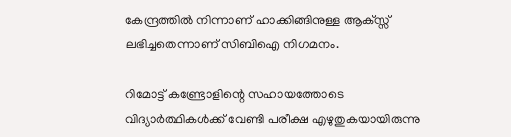കേന്ദ്രത്തിൽ നിന്നാണ് ഹാക്കിങ്ങിനുള്ള ആക്സ്സ് ലഭിച്ചതെന്നാണ് സിബിഐ നിഗമനം.

റിമോട്ട് കണ്ട്രോളിന്റെ സഹായത്തോടെ വിദ്യാർത്ഥികൾക്ക് വേണ്ടി പരീക്ഷ എഴുതുകയായിരുന്നു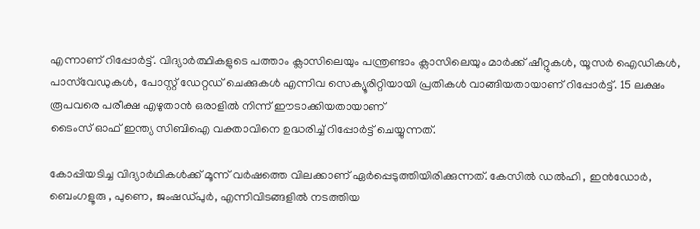എന്നാണ് റിപ്പോർട്ട്. വിദ്യാർത്ഥികളുടെ പത്താം ക്ലാസിലെയും പന്ത്രണ്ടാം ക്ലാസിലെയും മാർക്ക് ഷീറ്റുകൾ, യൂസർ ഐഡികൾ, പാസ്‌വേഡുകൾ, പോസ്റ്റ് ഡേറ്റഡ് ചെക്കുകൾ എന്നിവ സെക്യൂരിറ്റിയായി പ്രതികൾ വാങ്ങിയതായാണ് റിപ്പോർട്ട്. 15 ലക്ഷം രൂപവരെ പരീക്ഷ എഴുതാൻ ഒരാളിൽ നിന്ന് ഈടാക്കിയതായാണ്
ടൈംസ് ഓഫ് ഇന്ത്യ സിബിഐ വക്താവിനെ ഉദ്ധരിച്ച് റിപ്പോർട്ട് ചെയ്യുന്നത്.

കോപ്പിയടിച്ച വിദ്യാർഥികൾക്ക് മൂന്ന് വർഷത്തെ വിലക്കാണ് ഏർപ്പെടുത്തിയിരിക്കുന്നത്. കേസിൽ ഡൽഹി , ഇൻഡോർ, ബെംഗളൂരു , പുണെ, ജംഷഡ്‌പുർ, എന്നിവിടങ്ങളിൽ നടത്തിയ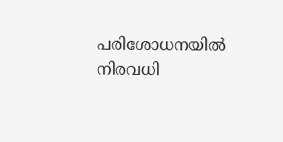പരിശോധനയിൽ നിരവധി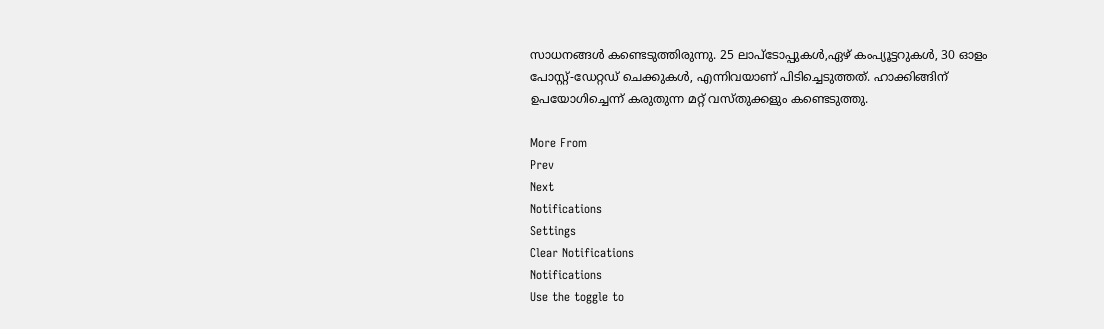സാധനങ്ങൾ കണ്ടെടുത്തിരുന്നു. 25 ലാപ്‌ടോപ്പുകൾ,ഏഴ് കംപ്യൂട്ടറുകൾ, 30 ഓളം പോസ്റ്റ്-ഡേറ്റഡ് ചെക്കുകൾ, എന്നിവയാണ് പിടിച്ചെടുത്തത്. ഹാക്കിങ്ങിന് ഉപയോഗിച്ചെന്ന് കരുതുന്ന മറ്റ് വസ്തുക്കളും കണ്ടെടുത്തു.

More From
Prev
Next
Notifications
Settings
Clear Notifications
Notifications
Use the toggle to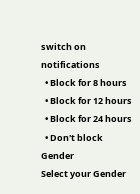switch on notifications
  • Block for 8 hours
  • Block for 12 hours
  • Block for 24 hours
  • Don't block
Gender
Select your Gender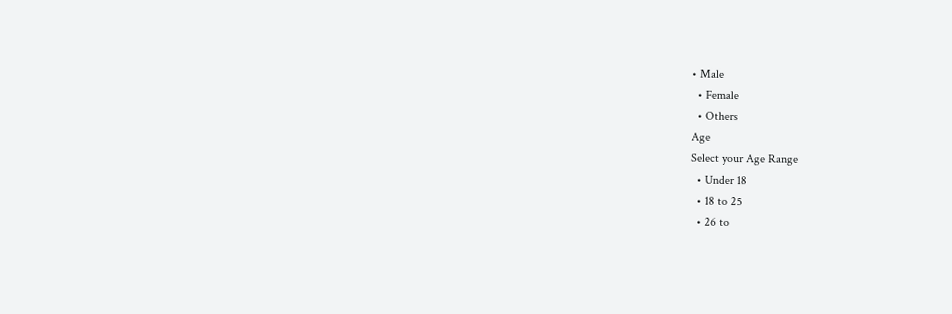• Male
  • Female
  • Others
Age
Select your Age Range
  • Under 18
  • 18 to 25
  • 26 to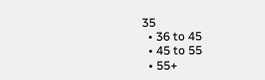35
  • 36 to 45
  • 45 to 55
  • 55+